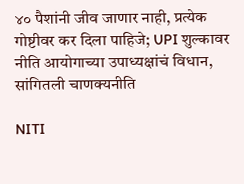४० पैशांनी जीव जाणार नाही, प्रत्येक गोष्टीवर कर दिला पाहिजे; UPI शुल्कावर नीति आयोगाच्या उपाध्यक्षांचं विधान, सांगितली चाणक्यनीति

NITI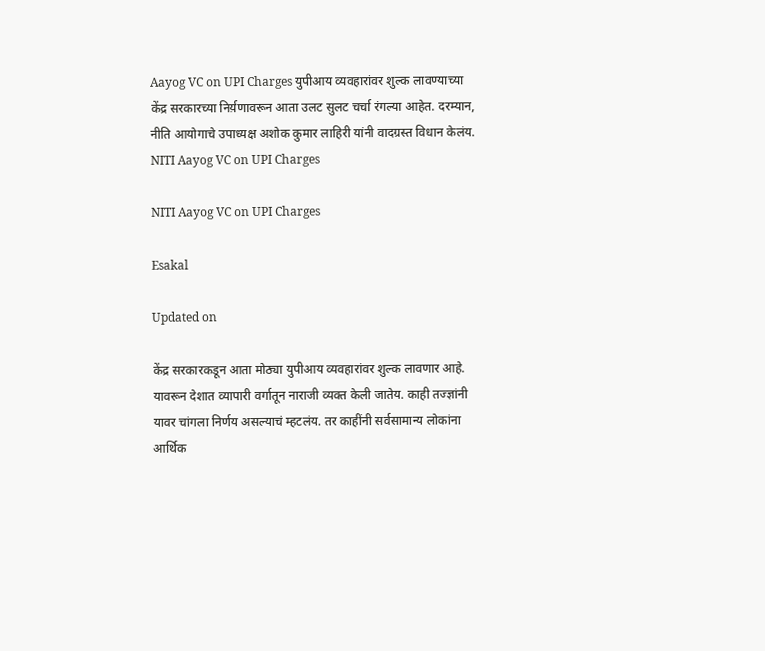Aayog VC on UPI Charges युपीआय व्यवहारांवर शुल्क लावण्याच्या केंद्र सरकारच्या निर्य़णावरून आता उलट सुलट चर्चा रंगल्या आहेत. दरम्यान, नीति आयोगाचे उपाध्यक्ष अशोक कुमार लाहिरी यांनी वादग्रस्त विधान केलंय.
NITI Aayog VC on UPI Charges

NITI Aayog VC on UPI Charges

Esakal

Updated on

केंद्र सरकारकडून आता मोठ्या युपीआय व्यवहारांवर शुल्क लावणार आहे. यावरून देशात व्यापारी वर्गातून नाराजी व्यक्त केली जातेय. काही तज्ज्ञांनी यावर चांगला निर्णय असल्याचं म्हटलंय. तर काहींनी सर्वसामान्य लोकांना आर्थिक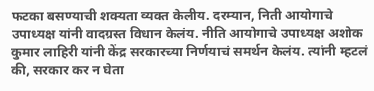फटका बसण्याची शक्यता व्यक्त केलीय. दरम्यान, निती आयोगाचे उपाध्यक्ष यांनी वादग्रस्त विधान केलंय. नीति आयोगाचे उपाध्यक्ष अशोक कुमार लाहिरी यांनी केंद्र सरकारच्या निर्णयाचं समर्थन केलंय. त्यांनी म्हटलं की, सरकार कर न घेता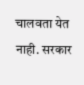चालवता येत नाही. सरकार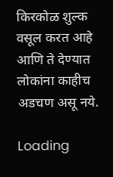किरकोळ शुल्क वसूल करत आहे आणि ते देण्यात लोकांना काहीच अडचण असू नये.

Loading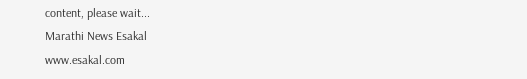content, please wait...
Marathi News Esakal
www.esakal.com